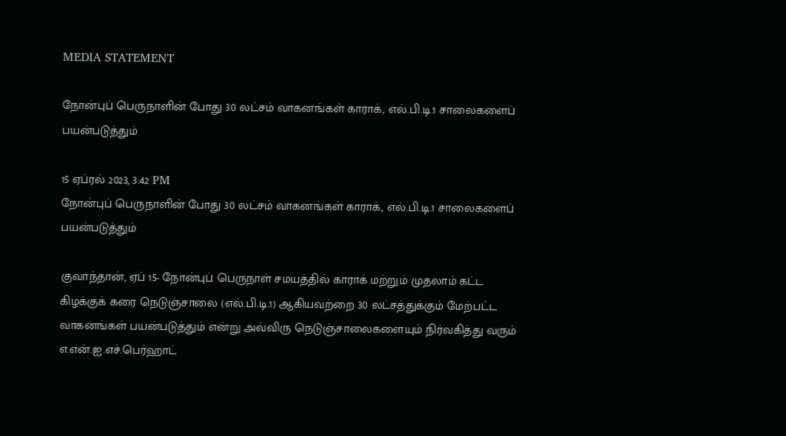MEDIA STATEMENT

நோன்புப் பெருநாளின் போது 30 லட்சம் வாகனங்கள் காராக், எல்.பி.டி.1 சாலைகளைப் பயன்படுத்தும்

15 ஏப்ரல் 2023, 3:42 PM
நோன்புப் பெருநாளின் போது 30 லட்சம் வாகனங்கள் காராக், எல்.பி.டி.1 சாலைகளைப் பயன்படுத்தும்

குவாந்தான், ஏப் 15- நோன்புப் பெருநாள் சமயத்தில் காராக் மற்றும் முதலாம் கட்ட கிழக்குக் கரை நெடுஞ்சாலை (எல்.பி.டி.1) ஆகியவற்றை 30 லட்சத்துக்கும் மேற்பட்ட வாகனங்கள் பயன்படுத்தும் என்று அவ்விரு நெடுஞ்சாலைகளையும் நிர்வகித்து வரும் எ.என்.ஐ.எச்.பெர்ஹாட்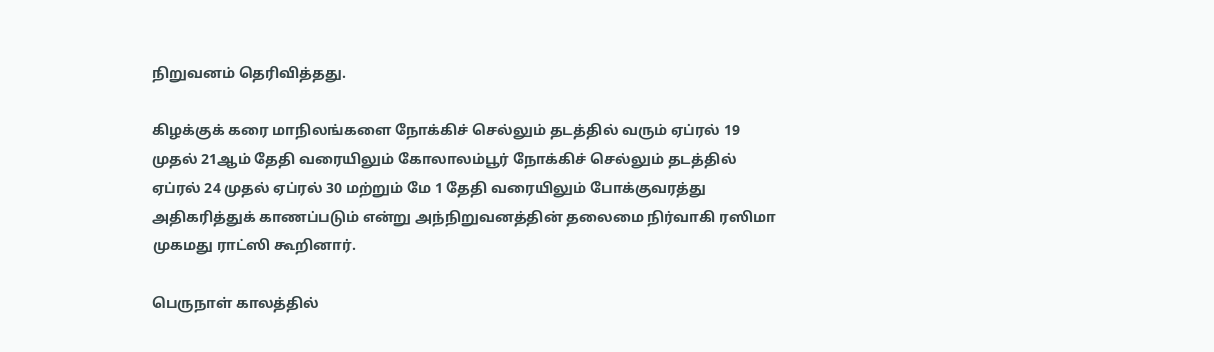நிறுவனம் தெரிவித்தது.

கிழக்குக் கரை மாநிலங்களை நோக்கிச் செல்லும் தடத்தில் வரும் ஏப்ரல் 19 முதல் 21ஆம் தேதி வரையிலும் கோலாலம்பூர் நோக்கிச் செல்லும் தடத்தில் ஏப்ரல் 24 முதல் ஏப்ரல் 30 மற்றும் மே 1 தேதி வரையிலும் போக்குவரத்து அதிகரித்துக் காணப்படும் என்று அந்நிறுவனத்தின் தலைமை நிர்வாகி ரஸிமா முகமது ராட்ஸி கூறினார்.

பெருநாள் காலத்தில்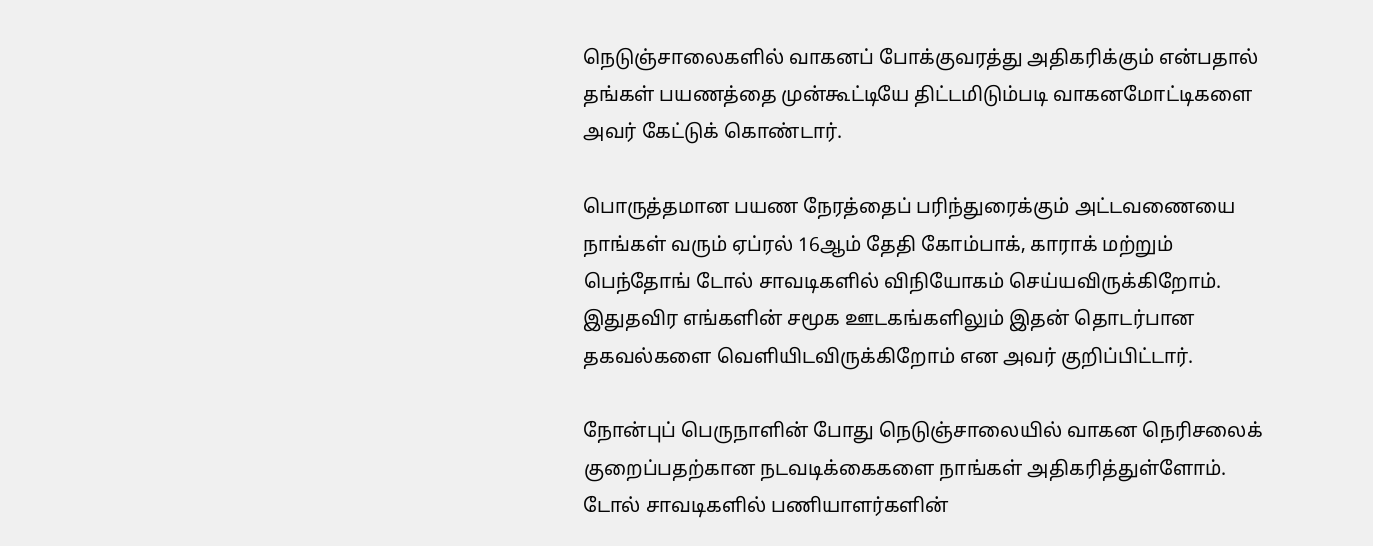நெடுஞ்சாலைகளில் வாகனப் போக்குவரத்து அதிகரிக்கும் என்பதால் தங்கள் பயணத்தை முன்கூட்டியே திட்டமிடும்படி வாகனமோட்டிகளை அவர் கேட்டுக் கொண்டார்.

பொருத்தமான பயண நேரத்தைப் பரிந்துரைக்கும் அட்டவணையை நாங்கள் வரும் ஏப்ரல் 16ஆம் தேதி கோம்பாக், காராக் மற்றும் பெந்தோங் டோல் சாவடிகளில் விநியோகம் செய்யவிருக்கிறோம். இதுதவிர எங்களின் சமூக ஊடகங்களிலும் இதன் தொடர்பான தகவல்களை வெளியிடவிருக்கிறோம் என அவர் குறிப்பிட்டார்.

நோன்புப் பெருநாளின் போது நெடுஞ்சாலையில் வாகன நெரிசலைக் குறைப்பதற்கான நடவடிக்கைகளை நாங்கள் அதிகரித்துள்ளோம். டோல் சாவடிகளில் பணியாளர்களின்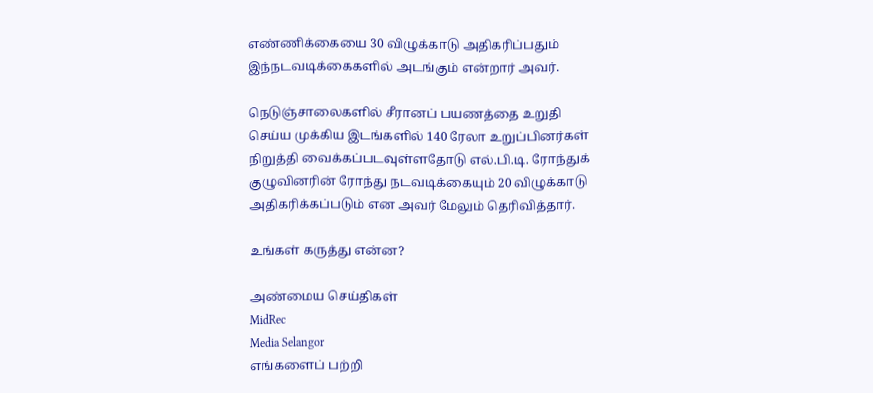எண்ணிக்கையை 30 விழுக்காடு அதிகரிப்பதும் இந்நடவடிக்கைகளில் அடங்கும் என்றார் அவர்.

நெடுஞ்சாலைகளில் சீரானப் பயணத்தை உறுதி செய்ய முக்கிய இடங்களில் 140 ரேலா உறுப்பினர்கள் நிறுத்தி வைக்கப்படவுள்ளதோடு எல்.பி.டி. ரோந்துக் குழுவினரின் ரோந்து நடவடிக்கையும் 20 விழுக்காடு அதிகரிக்கப்படும் என அவர் மேலும் தெரிவித்தார்.

உங்கள் கருத்து என்ன?

அண்மைய செய்திகள்
MidRec
Media Selangor
எங்களைப் பற்றி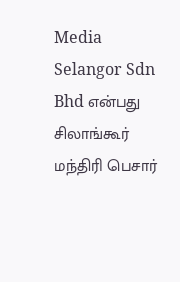Media Selangor Sdn Bhd என்பது சிலாங்கூர் மந்திரி பெசார்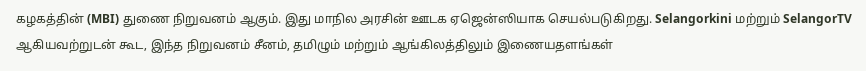கழகத்தின் (MBI) துணை நிறுவனம் ஆகும். இது மாநில அரசின் ஊடக ஏஜென்ஸியாக செயல்படுகிறது. Selangorkini மற்றும் SelangorTV ஆகியவற்றுடன் கூட, இந்த நிறுவனம் சீனம், தமிழும் மற்றும் ஆங்கிலத்திலும் இணையதளங்கள்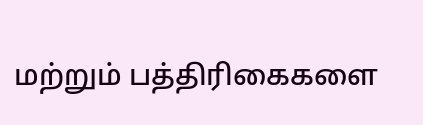மற்றும் பத்திரிகைகளை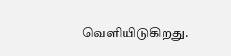வெளியிடுகிறது.